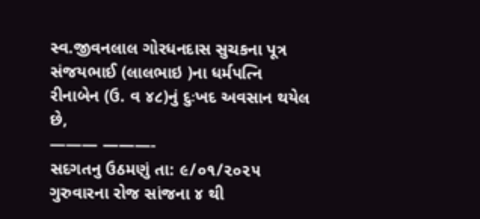સ્વ.જીવનલાલ ગોરધનદાસ સુચકના પૂત્ર સંજયભાઈ (લાલભાઇ )ના ધર્મપત્નિ
રીનાબેન (ઉ. વ ૪૮)નું દુઃખદ અવસાન થયેલ છે,
——— ———-
સદગતનુ ઉઠમણું તા: ૯/૦૧/૨૦૨૫ ગુરુવારના રોજ સાંજના ૪ થી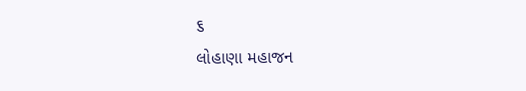૬
લોહાણા મહાજન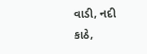વાડી, નદી કાઠે,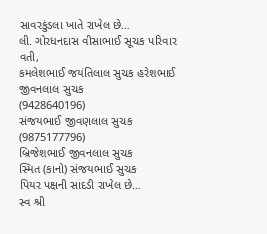સાવરકુંડલા ખાતે રાખેલ છે…
લી. ગોરધનદાસ વીસાભાઈ સૂચક પરિવાર વતી,
કમલેશભાઈ જયંતિલાલ સુચક હરેશભાઈ જીવનલાલ સુચક
(9428640196)
સંજયભાઈ જીવણલાલ સુચક (9875177796)
બ્રિજેશભાઈ જીવનલાલ સુચક
સ્મિત (કાનો) સંજયભાઈ સુચક
પિયર પક્ષની સાદડી રાખેલ છે…
સ્વ શ્રી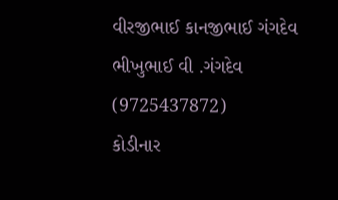વીરજીભાઈ કાનજીભાઈ ગંગદેવ
ભીખુભાઈ વી .ગંગદેવ
(9725437872)
કોડીનાર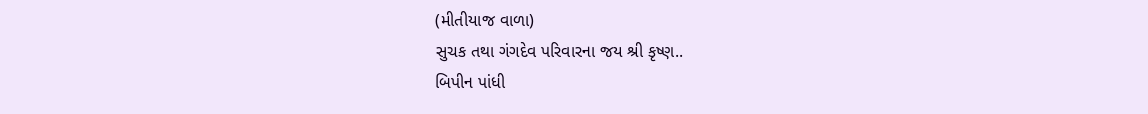(મીતીયાજ વાળા)
સુચક તથા ગંગદેવ પરિવારના જય શ્રી કૃષ્ણ..
બિપીન પાંધી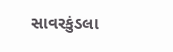સાવરકુંડલા